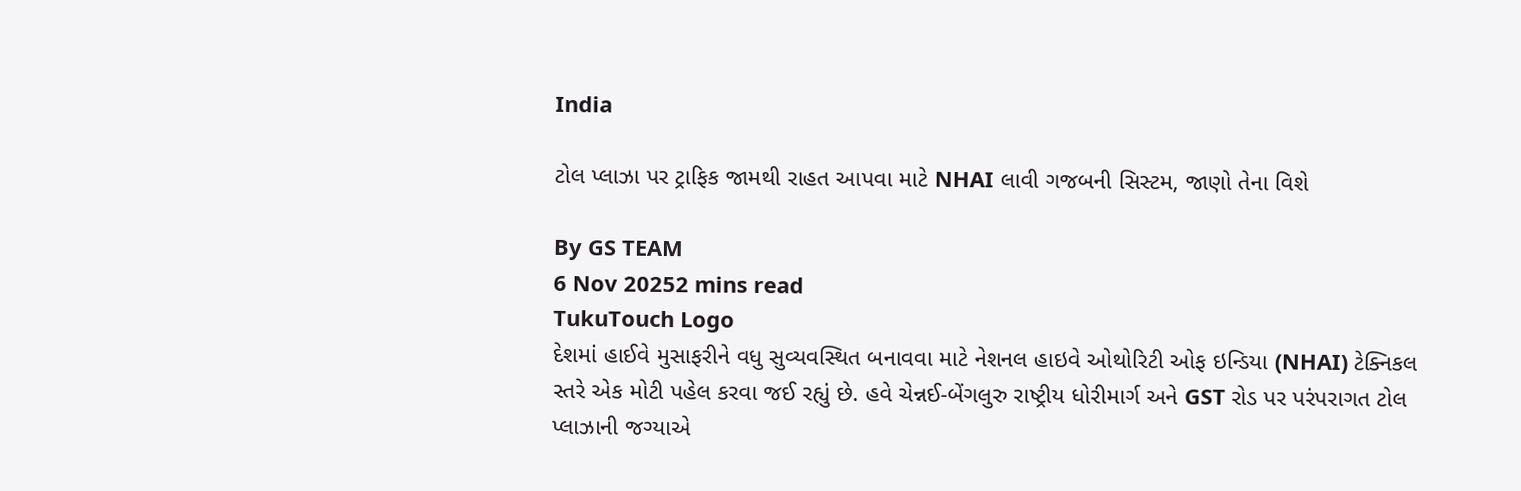India

ટોલ પ્લાઝા પર ટ્રાફિક જામથી રાહત આપવા માટે NHAI લાવી ગજબની સિસ્ટમ, જાણો તેના વિશે

By GS TEAM
6 Nov 20252 mins read
TukuTouch Logo
દેશમાં હાઈવે મુસાફરીને વધુ સુવ્યવસ્થિત બનાવવા માટે નેશનલ હાઇવે ઓથોરિટી ઓફ ઇન્ડિયા (NHAI) ટેક્નિકલ સ્તરે એક મોટી પહેલ કરવા જઈ રહ્યું છે. હવે ચેન્નઈ-બેંગલુરુ રાષ્ટ્રીય ધોરીમાર્ગ અને GST રોડ પર પરંપરાગત ટોલ પ્લાઝાની જગ્યાએ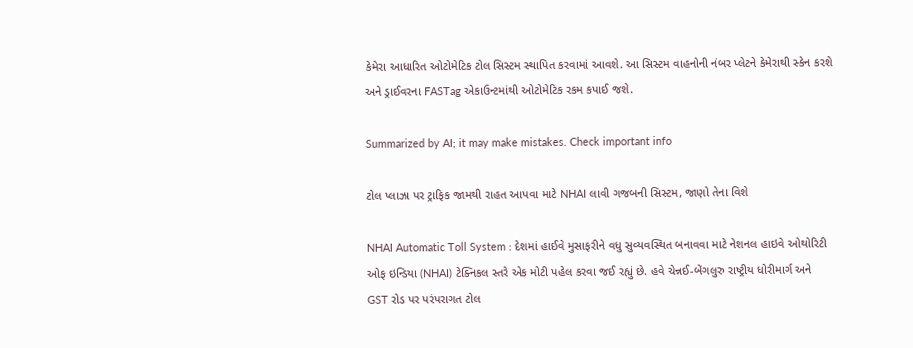કેમેરા આધારિત ઓટોમેટિક ટોલ સિસ્ટમ સ્થાપિત કરવામાં આવશે. આ સિસ્ટમ વાહનોની નંબર પ્લેટને કેમેરાથી સ્કેન કરશે અને ડ્રાઈવરના FASTag એકાઉન્ટમાંથી ઓટોમેટિક રકમ કપાઈ જશે.

Summarized by AI; it may make mistakes. Check important info

ટોલ પ્લાઝા પર ટ્રાફિક જામથી રાહત આપવા માટે NHAI લાવી ગજબની સિસ્ટમ, જાણો તેના વિશે

NHAI Automatic Toll System : દેશમાં હાઈવે મુસાફરીને વધુ સુવ્યવસ્થિત બનાવવા માટે નેશનલ હાઇવે ઓથોરિટી ઓફ ઇન્ડિયા (NHAI) ટેક્નિકલ સ્તરે એક મોટી પહેલ કરવા જઈ રહ્યું છે. હવે ચેન્નઈ-બેંગલુરુ રાષ્ટ્રીય ધોરીમાર્ગ અને GST રોડ પર પરંપરાગત ટોલ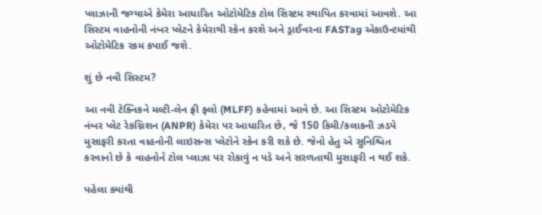પ્લાઝાની જગ્યાએ કેમેરા આધારિત ઓટોમેટિક ટોલ સિસ્ટમ સ્થાપિત કરવામાં આવશે. આ સિસ્ટમ વાહનોની નંબર પ્લેટને કેમેરાથી સ્કેન કરશે અને ડ્રાઈવરના FASTag એકાઉન્ટમાંથી ઓટોમેટિક રકમ કપાઈ જશે.

શું છે નવી સિસ્ટમ?

આ નવી ટેક્નિકને મલ્ટી-લેન ફ્રી ફ્લો (MLFF) કહેવામાં આવે છે. આ સિસ્ટમ ઓટોમેટિક નંબર પ્લેટ રેકગ્નિશન (ANPR) કેમેરા પર આધારિત છે, જે 150 કિમી/કલાકની ઝડપે મુસાફરી કરતા વાહનોની લાઇસન્સ પ્લેટોને સ્કેન કરી શકે છે. જેનો હેતુ એ સુનિશ્ચિત કરવાનો છે કે વાહનોને ટોલ પ્લાઝા પર રોકાવું ન પડે અને સરળતાથી મુસાફરી ન થઈ શકે.

પહેલા ક્યાંથી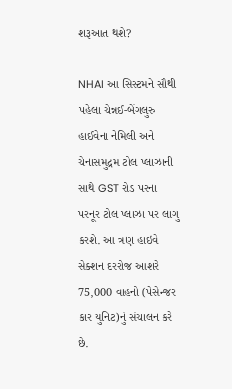શરૂઆત થશે?

NHAI આ સિસ્ટમને સૌથી પહેલા ચેન્નઈ-બેંગલુરુ હાઈવેના નેમિલી અને ચેનાસમુદ્રમ ટોલ પ્લાઝાની સાથે GST રોડ પરના પરનૂર ટોલ પ્લાઝા પર લાગુ કરશે. આ ત્રણ હાઇવે સેક્શન દરરોજ આશરે 75,000 વાહનો (પેસેન્જર કાર યુનિટ)નું સંચાલન કરે છે.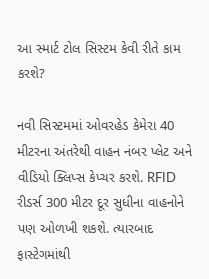આ સ્માર્ટ ટોલ સિસ્ટમ કેવી રીતે કામ કરશે?

નવી સિસ્ટમમાં ઓવરહેડ કેમેરા 40 મીટરના અંતરેથી વાહન નંબર પ્લેટ અને વીડિયો ક્લિપ્સ કેપ્ચર કરશે. RFID રીડર્સ 300 મીટર દૂર સુધીના વાહનોને પણ ઓળખી શકશે. ત્યારબાદ ફાસ્ટેગમાંથી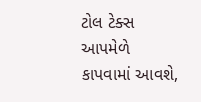ટોલ ટેક્સ આપમેળે કાપવામાં આવશે,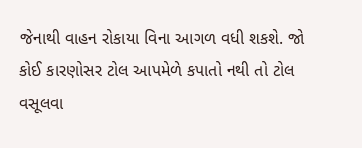જેનાથી વાહન રોકાયા વિના આગળ વધી શકશે. જો કોઈ કારણોસર ટોલ આપમેળે કપાતો નથી તો ટોલ વસૂલવા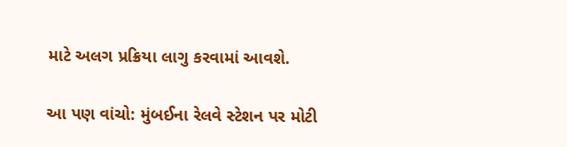માટે અલગ પ્રક્રિયા લાગુ કરવામાં આવશે.

આ પણ વાંચો: મુંબઈના રેલવે સ્ટેશન પર મોટી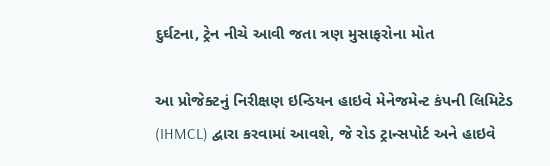દુર્ઘટના, ટ્રેન નીચે આવી જતા ત્રણ મુસાફરોના મોત

આ પ્રોજેક્ટનું નિરીક્ષણ ઇન્ડિયન હાઇવે મેનેજમેન્ટ કંપની લિમિટેડ (IHMCL) દ્વારા કરવામાં આવશે, જે રોડ ટ્રાન્સપોર્ટ અને હાઇવે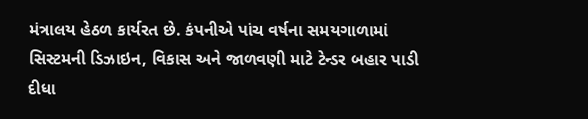મંત્રાલય હેઠળ કાર્યરત છે. કંપનીએ પાંચ વર્ષના સમયગાળામાં સિસ્ટમની ડિઝાઇન, વિકાસ અને જાળવણી માટે ટેન્ડર બહાર પાડી દીધા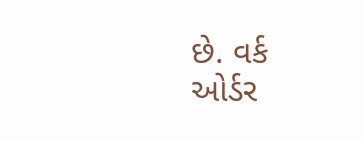છે. વર્ક ઓર્ડર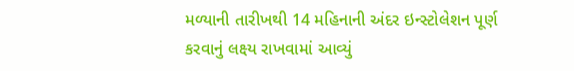મળ્યાની તારીખથી 14 મહિનાની અંદર ઇન્સ્ટોલેશન પૂર્ણ કરવાનું લક્ષ્ય રાખવામાં આવ્યું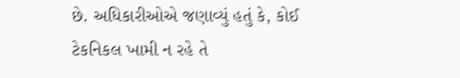છે. અધિકારીઓએ જણાવ્યું હતું કે, કોઈ ટેકનિકલ ખામી ન રહે તે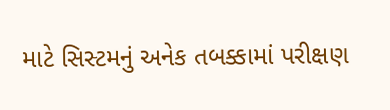માટે સિસ્ટમનું અનેક તબક્કામાં પરીક્ષણ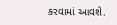કરવામાં આવશે.